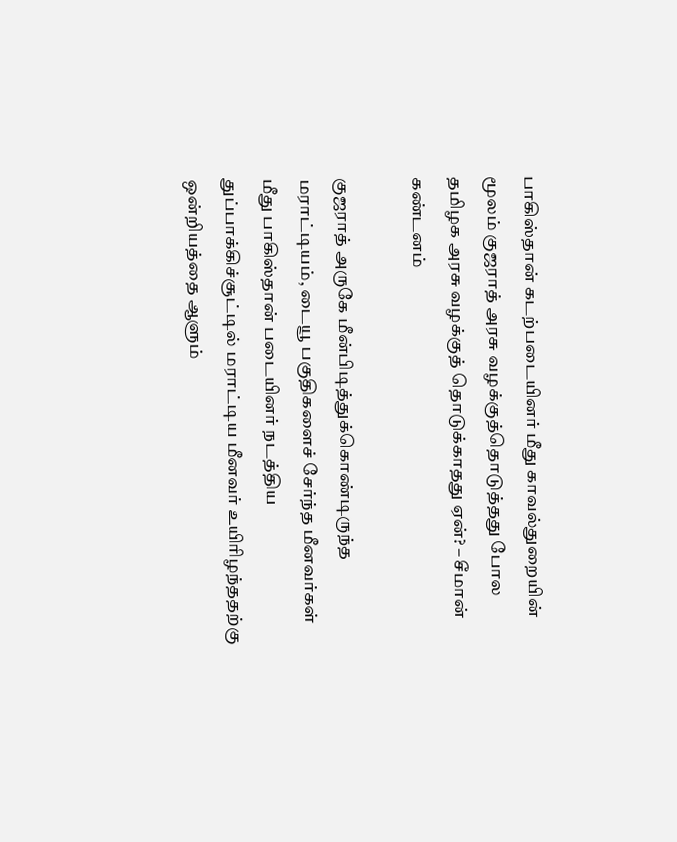பாகிஸ்தான் கடற்படையினர் மீது காவல்துறையின் மூலம் குஜராத் அரசு வழக்குத்தொடுத்தது போல தமிழக அரசு வழக்குத் தொடுக்காதது ஏன்? – சீமான் கண்டனம்

குஜராத் அருகே மீன்பிடித்துக்கொண்டிருந்த மராட்டியம், டையூ பகுதிகளைச் சேர்ந்த மீனவர்கள் மீது பாகிஸ்தான் படையினர் நடத்திய துப்பாக்கிச்சூட்டில் மராட்டிய மீனவர் உயிரிழந்ததற்கு ஒன்றியத்தை ஆளும்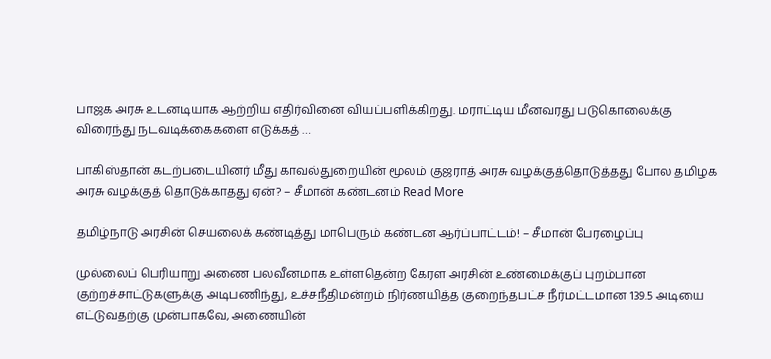பாஜக அரசு உடனடியாக ஆற்றிய எதிர்வினை வியப்பளிக்கிறது. மராட்டிய மீனவரது படுகொலைக்கு விரைந்து நடவடிக்கைகளை எடுக்கத் …

பாகிஸ்தான் கடற்படையினர் மீது காவல்துறையின் மூலம் குஜராத் அரசு வழக்குத்தொடுத்தது போல தமிழக அரசு வழக்குத் தொடுக்காதது ஏன்? – சீமான் கண்டனம் Read More

தமிழ்நாடு அரசின் செயலைக் கண்டித்து மாபெரும் கண்டன ஆர்ப்பாட்டம்! – சீமான் பேரழைப்பு

முல்லைப் பெரியாறு அணை பலவீனமாக உள்ளதென்ற கேரள அரசின் உண்மைக்குப் புறம்பான குற்றச்சாட்டுகளுக்கு அடிபணிந்து, உச்சநீதிமன்றம் நிர்ணயித்த குறைந்தபட்ச நீர்மட்டமான 139.5 அடியை எட்டுவதற்கு முன்பாகவே, அணையின்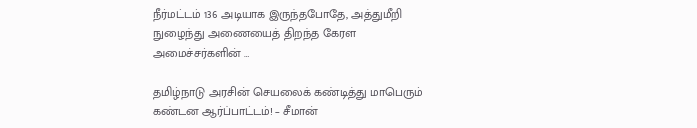நீர்மட்டம் 136 அடியாக இருந்தபோதே, அத்துமீறி நுழைந்து அணையைத் திறந்த கேரள அமைச்சர்களின் …

தமிழ்நாடு அரசின் செயலைக் கண்டித்து மாபெரும் கண்டன ஆர்ப்பாட்டம்! – சீமான்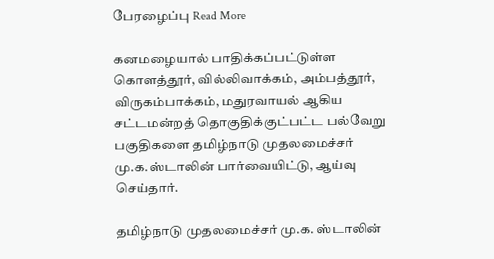பேரழைப்பு Read More

கனமழையால் பாதிக்கப்பட்டுள்ள கொளத்தூர், வில்லிவாக்கம், அம்பத்தூர், விருகம்பாக்கம், மதுரவாயல் ஆகிய சட்டமன்றத் தொகுதிக்குட்பட்ட பல்வேறு பகுதிகளை தமிழ்நாடு முதலமைச்சர் மு.க.ஸ்டாலின் பார்வையிட்டு, ஆய்வு செய்தார்.

தமிழ்நாடு முதலமைச்சர் மு.க. ஸ்டாலின்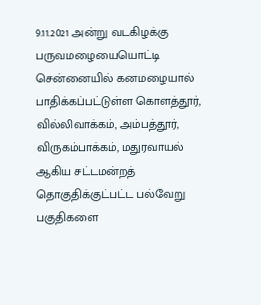9.11.2021 அன்று வடகிழக்கு பருவமழையையொட்டி சென்னையில் கனமழையால் பாதிக்கப்பட்டுள்ள கொளத்தூர், வில்லிவாக்கம், அம்பத்தூர், விருகம்பாக்கம், மதுரவாயல் ஆகிய சட்டமன்றத் தொகுதிக்குட்பட்ட பல்வேறு பகுதிகளை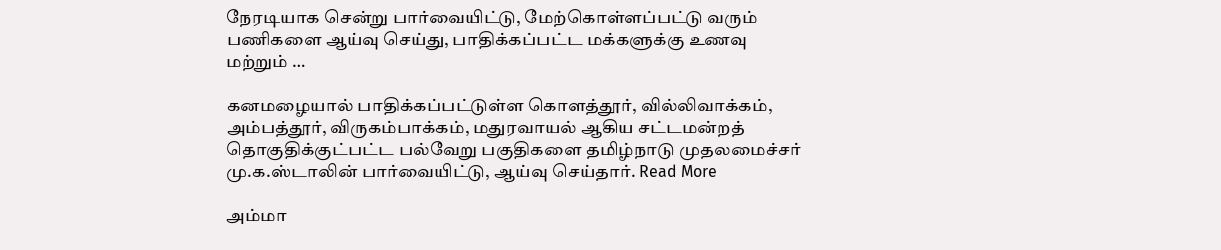நேரடியாக சென்று பார்வையிட்டு, மேற்கொள்ளப்பட்டு வரும் பணிகளை ஆய்வு செய்து, பாதிக்கப்பட்ட மக்களுக்கு உணவு மற்றும் …

கனமழையால் பாதிக்கப்பட்டுள்ள கொளத்தூர், வில்லிவாக்கம், அம்பத்தூர், விருகம்பாக்கம், மதுரவாயல் ஆகிய சட்டமன்றத் தொகுதிக்குட்பட்ட பல்வேறு பகுதிகளை தமிழ்நாடு முதலமைச்சர் மு.க.ஸ்டாலின் பார்வையிட்டு, ஆய்வு செய்தார். Read More

அம்மா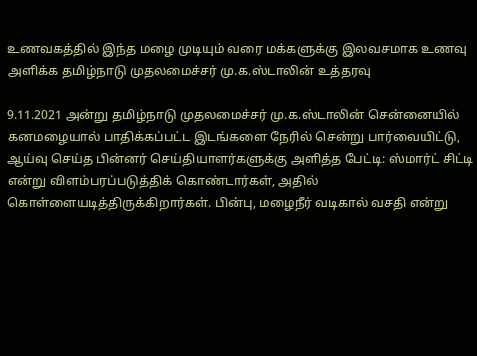உணவகத்தில் இந்த மழை முடியும் வரை மக்களுக்கு இலவசமாக உணவு அளிக்க தமிழ்நாடு முதலமைச்சர் மு.க.ஸ்டாலின் உத்தரவு

9.11.2021 அன்று தமிழ்நாடு முதலமைச்சர் மு.க.ஸ்டாலின் சென்னையில் கனமழையால் பாதிக்கப்பட்ட இடங்களை நேரில் சென்று பார்வையிட்டு, ஆய்வு செய்த பின்னர் செய்தியாளர்களுக்கு அளித்த பேட்டி: ஸ்மார்ட் சிட்டி என்று விளம்பரப்படுத்திக் கொண்டார்கள், அதில் கொள்ளையடித்திருக்கிறார்கள். பின்பு, மழைநீர் வடிகால் வசதி என்று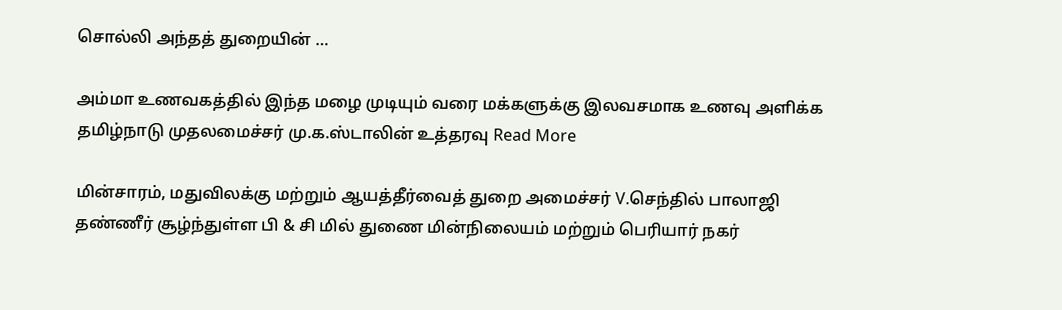சொல்லி அந்தத் துறையின் …

அம்மா உணவகத்தில் இந்த மழை முடியும் வரை மக்களுக்கு இலவசமாக உணவு அளிக்க தமிழ்நாடு முதலமைச்சர் மு.க.ஸ்டாலின் உத்தரவு Read More

மின்சாரம், மதுவிலக்கு மற்றும் ஆயத்தீர்வைத் துறை அமைச்சர் V.செந்தில் பாலாஜி தண்ணீர் சூழ்ந்துள்ள பி & சி மில் துணை மின்நிலையம் மற்றும் பெரியார் நகர்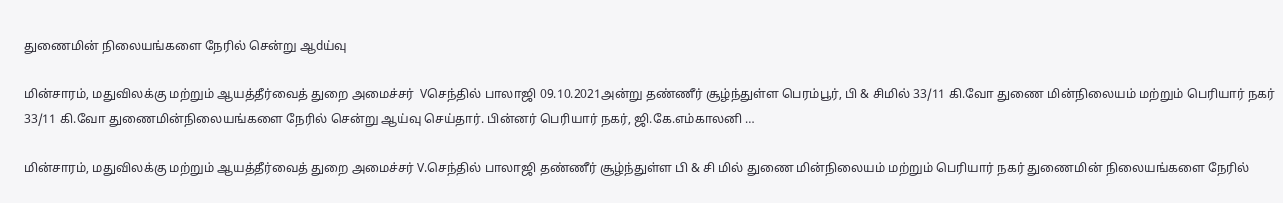துணைமின் நிலையங்களை நேரில் சென்று ஆdய்வு

மின்சாரம், மதுவிலக்கு மற்றும் ஆயத்தீர்வைத் துறை அமைச்சர்  Vசெந்தில் பாலாஜி 09.10.2021அன்று தண்ணீர் சூழ்ந்துள்ள பெரம்பூர், பி & சிமில் 33/11 கி.வோ துணை மின்நிலையம் மற்றும் பெரியார் நகர் 33/11 கி.வோ துணைமின்நிலையங்களை நேரில் சென்று ஆய்வு செய்தார். பின்னர் பெரியார் நகர், ஜி.கே.எம்காலனி …

மின்சாரம், மதுவிலக்கு மற்றும் ஆயத்தீர்வைத் துறை அமைச்சர் V.செந்தில் பாலாஜி தண்ணீர் சூழ்ந்துள்ள பி & சி மில் துணை மின்நிலையம் மற்றும் பெரியார் நகர் துணைமின் நிலையங்களை நேரில்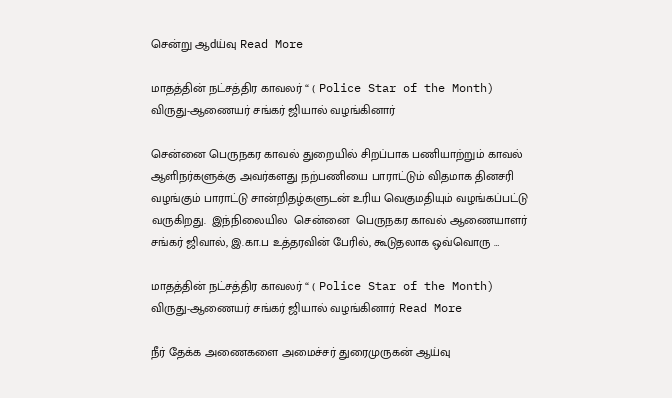சென்று ஆdய்வு Read More

மாதத்தின் நட்சத்திர காவலர் “ ( Police Star of the Month) விருது-ஆணையர் சங்கர் ஜியால் வழங்கினார்

சென்னை பெருநகர காவல் துறையில் சிறப்பாக பணியாற்றும் காவல் ஆளிநர்களுக்கு அவர்களது நற்பணியை பாராட்டும் விதமாக தினசரி வழங்கும் பாராட்டு சான்றிதழ்களுடன் உரிய வெகுமதியும் வழங்கப்பட்டு வருகிறது.  இந்நிலையில  சென்னை  பெருநகர காவல் ஆணையாளர் சங்கர் ஜிவால், இ.கா.ப உத்தரவின் பேரில், கூடுதலாக ஒவ்வொரு …

மாதத்தின் நட்சத்திர காவலர் “ ( Police Star of the Month) விருது-ஆணையர் சங்கர் ஜியால் வழங்கினார் Read More

நீர் தேக்க அணைகளை அமைச்சர் துரைமுருகன் ஆய்வு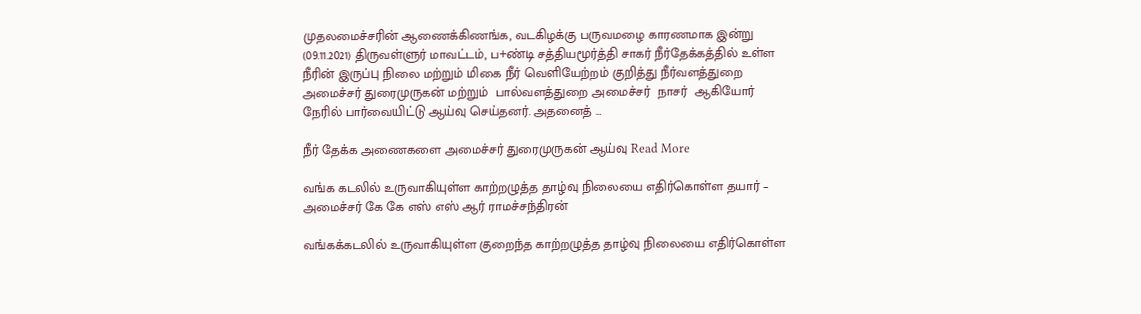முதலமைச்சரின் ஆணைக்கிணங்க, வடகிழக்கு பருவமழை காரணமாக இன்று (09.11.2021) திருவள்ளுர் மாவட்டம், ப+ண்டி சத்தியமூர்த்தி சாகர் நீர்தேக்கத்தில் உள்ள நீரின் இருப்பு நிலை மற்றும் மிகை நீர் வெளியேற்றம் குறித்து நீர்வளத்துறை அமைச்சர் துரைமுருகன் மற்றும்  பால்வளத்துறை அமைச்சர்  நாசர்  ஆகியோர் நேரில் பார்வையிட்டு ஆய்வு செய்தனர். அதனைத் …

நீர் தேக்க அணைகளை அமைச்சர் துரைமுருகன் ஆய்வு Read More

வங்க கடலில் உருவாகியுள்ள காற்றழுத்த தாழ்வு நிலையை எதிர்கொள்ள தயார் – அமைச்சர் கே கே எஸ் எஸ் ஆர் ராமச்சந்திரன்

வங்கக்கடலில் உருவாகியுள்ள குறைந்த காற்றழுத்த தாழ்வு நிலையை எதிர்கொள்ள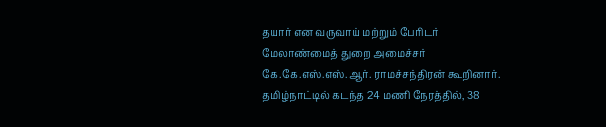தயார் என வருவாய் மற்றும் பேரிடர் மேலாண்மைத் துறை அமைச்சர் கே.கே.எஸ்.எஸ்.ஆர். ராமச்சந்திரன் கூறினார். தமிழ்நாட்டில் கடந்த 24 மணி நேரத்தில், 38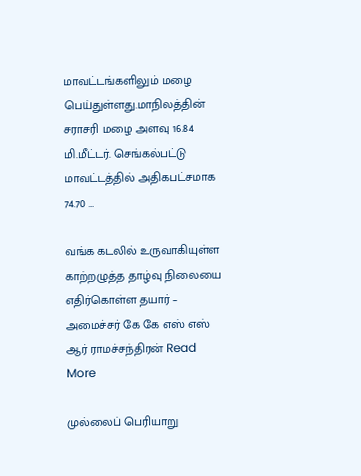மாவட்டங்களிலும் மழை பெய்துள்ளது.மாநிலத்தின் சராசரி மழை அளவு 16.84 மி.மீட்டர். செங்கல்பட்டு மாவட்டத்தில் அதிகபட்சமாக 74.70 …

வங்க கடலில் உருவாகியுள்ள காற்றழுத்த தாழ்வு நிலையை எதிர்கொள்ள தயார் – அமைச்சர் கே கே எஸ் எஸ் ஆர் ராமச்சந்திரன் Read More

முல்லைப் பெரியாறு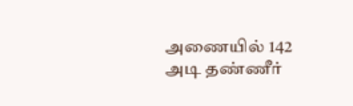அணையில் 142 அடி தண்ணீர்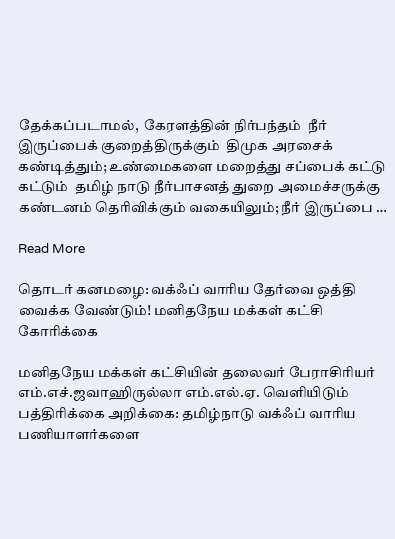தேக்கப்படாமல்,  கேரளத்தின் நிர்பந்தம்  நீர் இருப்பைக் குறைத்திருக்கும்  திமுக அரசைக் கண்டித்தும்; உண்மைகளை மறைத்து சப்பைக் கட்டு கட்டும்  தமிழ் நாடு நீர்பாசனத் துறை அமைச்சருக்கு கண்டனம் தெரிவிக்கும் வகையிலும்; நீர் இருப்பை …

Read More

தொடர் கனமழை: வக்ஃப் வாரிய தேர்வை ஒத்தி வைக்க வேண்டும்! மனிதநேய மக்கள் கட்சி கோரிக்கை

மனிதநேய மக்கள் கட்சியின் தலைவர் பேராசிரியர் எம்.எச்.ஜவாஹிருல்லா எம்.எல்.ஏ. வெளியிடும் பத்திரிக்கை அறிக்கை: தமிழ்நாடு வக்ஃப் வாரிய பணியாளர்களை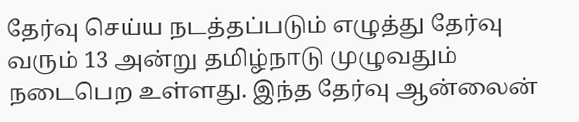தேர்வு செய்ய நடத்தப்படும் எழுத்து தேர்வு வரும் 13 அன்று தமிழ்நாடு முழுவதும் நடைபெற உள்ளது. இந்த தேர்வு ஆன்லைன்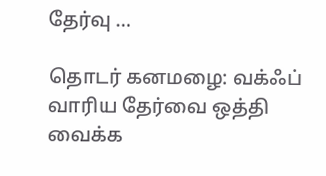தேர்வு …

தொடர் கனமழை: வக்ஃப் வாரிய தேர்வை ஒத்தி வைக்க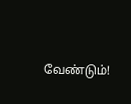வேண்டும்!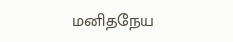மனிதநேய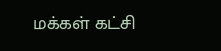மக்கள் கட்சி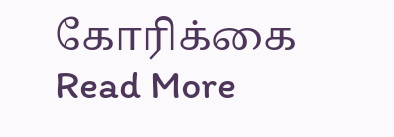கோரிக்கை Read More